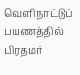வெளிநாட்டுப் பயணத்தில் பிரதமர்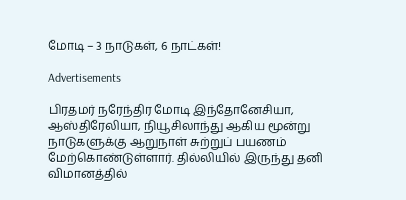மோடி – 3 நாடுகள், 6 நாட்கள்!

Advertisements

பிரதமர் நரேந்திர மோடி இந்தோனேசியா, ஆஸ்திரேலியா, நியூசிலாந்து ஆகிய மூன்று நாடுகளுக்கு ஆறுநாள் சுற்றுப் பயணம் மேற்கொண்டுள்ளார். தில்லியில் இருந்து தனி விமானத்தில்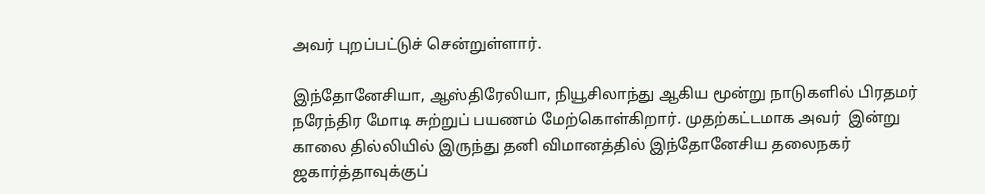அவர் புறப்பட்டுச் சென்றுள்ளார்.

இந்தோனேசியா, ஆஸ்திரேலியா, நியூசிலாந்து ஆகிய மூன்று நாடுகளில் பிரதமர் நரேந்திர மோடி சுற்றுப் பயணம் மேற்கொள்கிறார். முதற்கட்டமாக அவர்  இன்று காலை தில்லியில் இருந்து தனி விமானத்தில் இந்தோனேசிய தலைநகர் ஜகார்த்தாவுக்குப்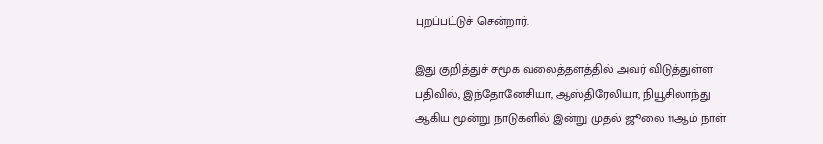புறப்பட்டுச் சென்றார்.

இது குறித்துச் சமூக வலைத்தளத்தில் அவர் விடுத்துள்ள பதிவில், இந்தோனேசியா, ஆஸ்திரேலியா, நியூசிலாந்து ஆகிய மூன்று நாடுகளில் இன்று முதல் ஜூலை 11ஆம் நாள்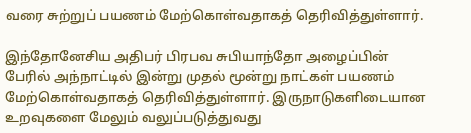வரை சுற்றுப் பயணம் மேற்கொள்வதாகத் தெரிவித்துள்ளார்.

இந்தோனேசிய அதிபர் பிரபவ சுபியாந்தோ அழைப்பின் பேரில் அந்நாட்டில் இன்று முதல் மூன்று நாட்கள் பயணம் மேற்கொள்வதாகத் தெரிவித்துள்ளார். இருநாடுகளிடையான உறவுகளை மேலும் வலுப்படுத்துவது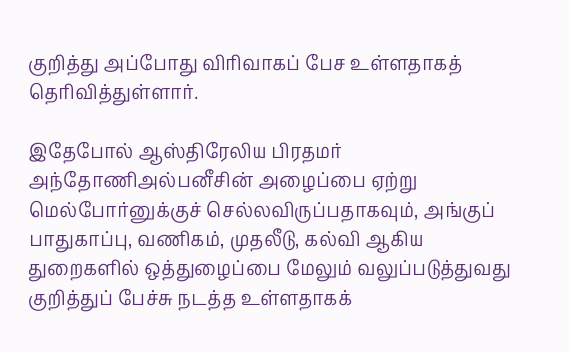குறித்து அப்போது விரிவாகப் பேச உள்ளதாகத் தெரிவித்துள்ளார்.

இதேபோல் ஆஸ்திரேலிய பிரதமர் அந்தோணிஅல்பனீசின் அழைப்பை ஏற்று மெல்போர்னுக்குச் செல்லவிருப்பதாகவும், அங்குப் பாதுகாப்பு, வணிகம், முதலீடு, கல்வி ஆகிய துறைகளில் ஒத்துழைப்பை மேலும் வலுப்படுத்துவது குறித்துப் பேச்சு நடத்த உள்ளதாகக்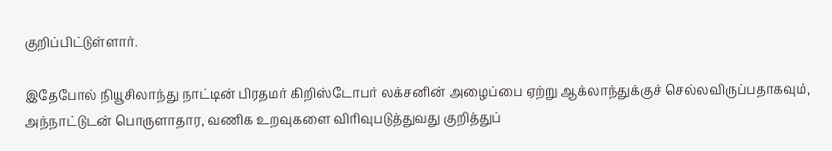குறிப்பிட்டுள்ளார்.

இதேபோல் நியூசிலாந்து நாட்டின் பிரதமர் கிறிஸ்டோபர் லக்சனின் அழைப்பை ஏற்று ஆக்லாந்துக்குச் செல்லவிருப்பதாகவும், அந்நாட்டுடன் பொருளாதார, வணிக உறவுகளை விரிவுபடுத்துவது குறித்துப்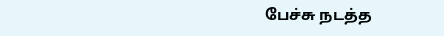பேச்சு நடத்த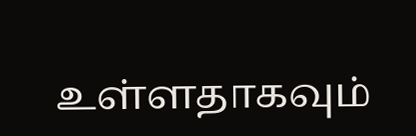உள்ளதாகவும்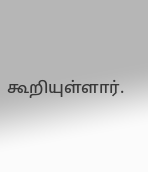கூறியுள்ளார்.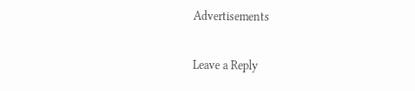Advertisements

Leave a Reply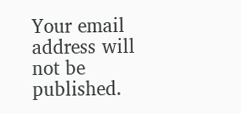Your email address will not be published.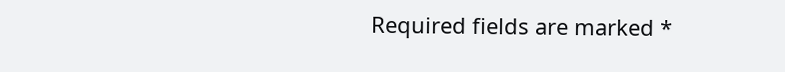Required fields are marked *